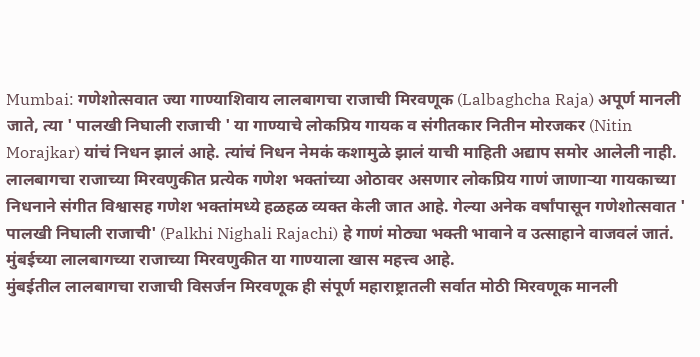Mumbai: गणेशोत्सवात ज्या गाण्याशिवाय लालबागचा राजाची मिरवणूक (Lalbaghcha Raja) अपूर्ण मानली जाते, त्या ' पालखी निघाली राजाची ' या गाण्याचे लोकप्रिय गायक व संगीतकार नितीन मोरजकर (Nitin Morajkar) यांचं निधन झालं आहे. त्यांचं निधन नेमकं कशामुळे झालं याची माहिती अद्याप समोर आलेली नाही. लालबागचा राजाच्या मिरवणुकीत प्रत्येक गणेश भक्तांच्या ओठावर असणार लोकप्रिय गाणं जाणाऱ्या गायकाच्या निधनाने संगीत विश्वासह गणेश भक्तांमध्ये हळहळ व्यक्त केली जात आहे. गेल्या अनेक वर्षांपासून गणेशोत्सवात ' पालखी निघाली राजाची' (Palkhi Nighali Rajachi) हे गाणं मोठ्या भक्ती भावाने व उत्साहाने वाजवलं जातं. मुंबईच्या लालबागच्या राजाच्या मिरवणुकीत या गाण्याला खास महत्त्व आहे.
मुंबईतील लालबागचा राजाची विसर्जन मिरवणूक ही संपूर्ण महाराष्ट्रातली सर्वात मोठी मिरवणूक मानली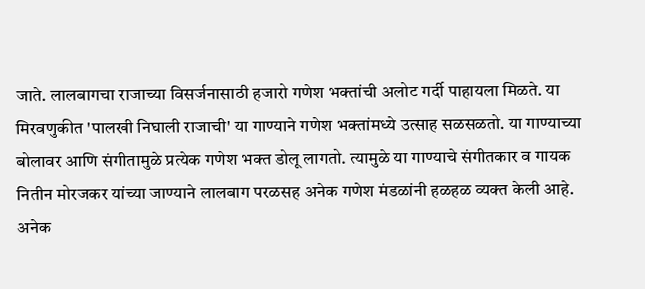जाते. लालबागचा राजाच्या विसर्जनासाठी हजारो गणेश भक्तांची अलोट गर्दी पाहायला मिळते. या मिरवणुकीत 'पालखी निघाली राजाची' या गाण्याने गणेश भक्तांमध्ये उत्साह सळसळतो. या गाण्याच्या बोलावर आणि संगीतामुळे प्रत्येक गणेश भक्त डोलू लागतो. त्यामुळे या गाण्याचे संगीतकार व गायक नितीन मोरजकर यांच्या जाण्याने लालबाग परळसह अनेक गणेश मंडळांनी हळहळ व्यक्त केली आहे. अनेक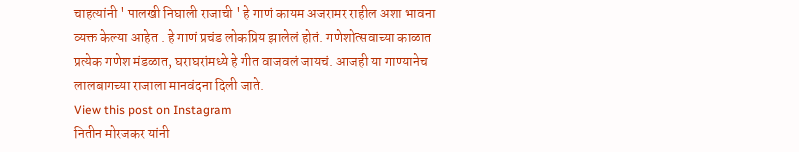चाहत्यांनी ' पालखी निघाली राजाची ' हे गाणं कायम अजरामर राहील अशा भावना व्यक्त केल्या आहेत . हे गाणं प्रचंड लोकप्रिय झालेलं होतं. गणेशोत्सवाच्या काळात प्रत्येक गणेश मंडळात, घराघरांमध्ये हे गीत वाजवलं जायचं. आजही या गाण्यानेच लालबागच्या राजाला मानवंदना दिली जाते.
View this post on Instagram
नितीन मोरजकर यांनी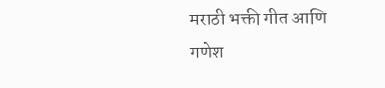मराठी भक्ती गीत आणि गणेश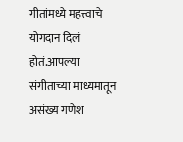गीतांमध्ये महत्त्वाचे योगदान दिलं होतं.आपल्या संगीताच्या माध्यमातून असंख्य गणेश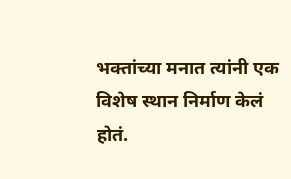भक्तांच्या मनात त्यांनी एक विशेष स्थान निर्माण केलं होतं.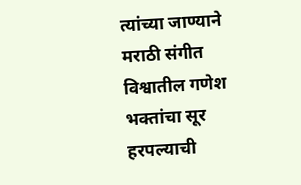त्यांच्या जाण्याने मराठी संगीत विश्वातील गणेश भक्तांचा सूर हरपल्याची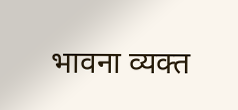भावना व्यक्त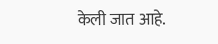केली जात आहे.